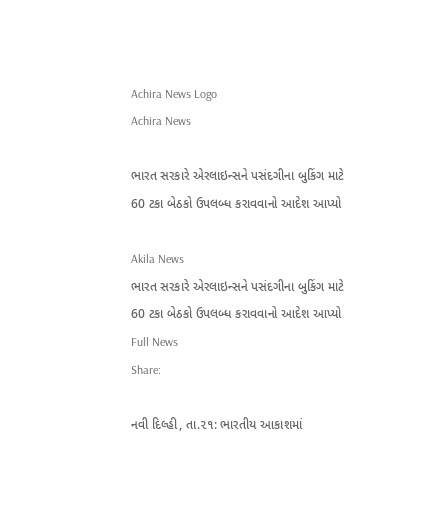Achira News Logo
Achira News

ભારત સરકારે એરલાઇન્સને પસંદગીના બુકિંગ માટે 60 ટકા બેઠકો ઉપલબ્ધ કરાવવાનો આદેશ આપ્યો

Akila News
ભારત સરકારે એરલાઇન્સને પસંદગીના બુકિંગ માટે 60 ટકા બેઠકો ઉપલબ્ધ કરાવવાનો આદેશ આપ્યો
Full News
Share:

નવી દિલ્‍હી, તા.૨૧: ભારતીય આકાશમાં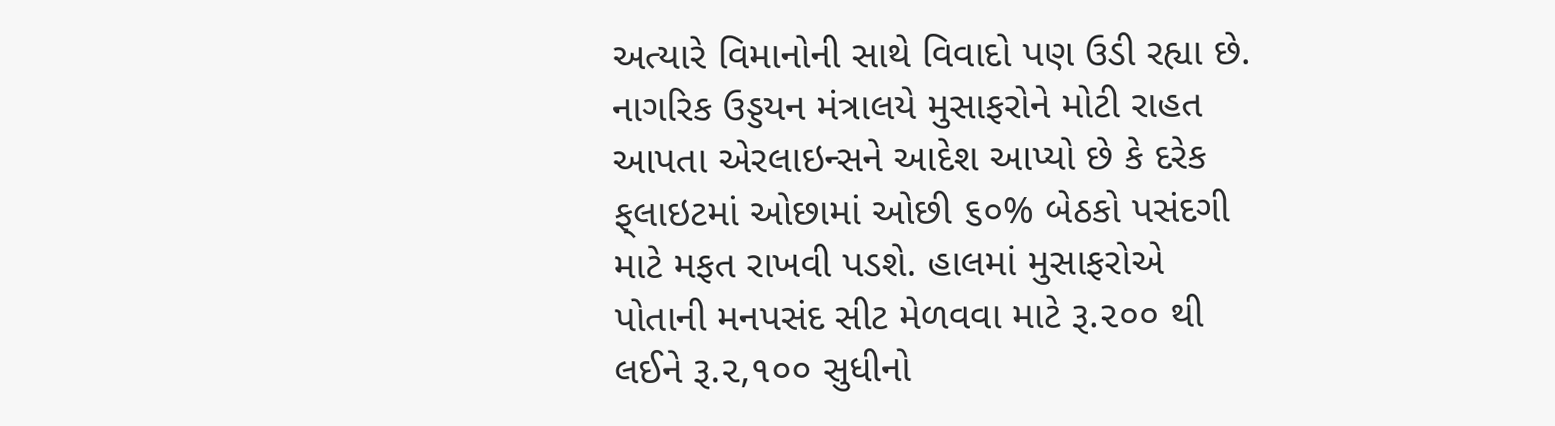અત્‍યારે વિમાનોની સાથે વિવાદો પણ ઉડી રહ્યા છે. નાગરિક ઉડ્ડયન મંત્રાલયે મુસાફરોને મોટી રાહત આપતા એરલાઇન્‍સને આદેશ આપ્‍યો છે કે દરેક ફ્‌લાઇટમાં ઓછામાં ઓછી ૬૦% બેઠકો પસંદગી માટે મફત રાખવી પડશે. હાલમાં મુસાફરોએ પોતાની મનપસંદ સીટ મેળવવા માટે રૂ.૨૦૦ થી લઈને રૂ.૨,૧૦૦ સુધીનો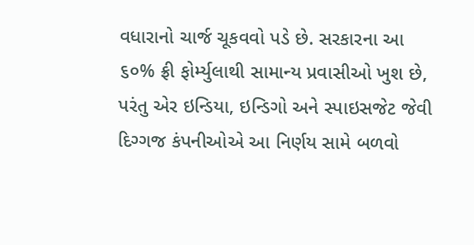વધારાનો ચાર્જ ચૂકવવો પડે છે. સરકારના આ ૬૦% ફ્રી ફોર્મ્‍યુલાથી સામાન્‍ય પ્રવાસીઓ ખુશ છે, પરંતુ એર ઇન્‍ડિયા, ઇન્‍ડિગો અને સ્‍પાઇસજેટ જેવી દિગ્‍ગજ કંપનીઓએ આ નિર્ણય સામે બળવો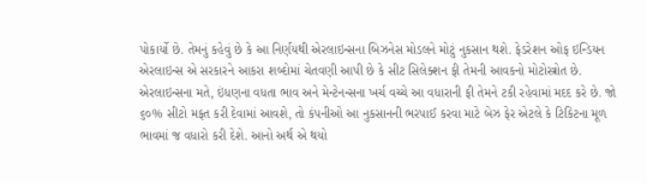પોકાર્યો છે. તેમનું કહેવું છે કે આ નિર્ણયથી એરલાઇન્‍સના બિઝનેસ મોડલને મોટું નુકસાન થશે. ફેડરેશન ઓફ ઇન્‍ડિયન એરલાઇન્‍સ એ સરકારને આકરા શબ્‍દોમાં ચેતવણી આપી છે કે સીટ સિલેક્‍શન ફી તેમની આવકનો મોટોસ્ત્રોત છે. એરલાઇન્‍સના મતે, ઇંધણના વધતા ભાવ અને મેન્‍ટેનન્‍સના ખર્ચ વચ્‍ચે આ વધારાની ફી તેમને ટકી રહેવામાં મદદ કરે છે. જો ૬૦% સીટો મફત કરી દેવામાં આવશે, તો કંપનીઓ આ નુકસાનની ભરપાઈ કરવા માટે બેઝ ફેર એટલે કે ટિકિટના મૂળ ભાવમાં જ વધારો કરી દેશે. આનો અર્થ એ થયો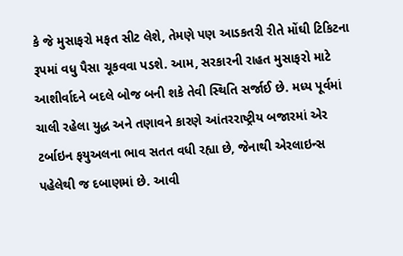કે જે મુસાફરો મફત સીટ લેશે, તેમણે પણ આડકતરી રીતે મોંઘી ટિકિટના રૂપમાં વધુ પૈસા ચૂકવવા પડશે. આમ, સરકારની રાહત મુસાફરો માટે આશીર્વાદને બદલે બોજ બની શકે તેવી સ્‍થિતિ સર્જાઈ છે. મધ્‍ય પૂર્વમાં ચાલી રહેલા યુદ્ધ અને તણાવને કારણે આંતરરાષ્‍ટ્રીય બજારમાં એર ટર્બાઇન ફયુઅલના ભાવ સતત વધી રહ્યા છે, જેનાથી એરલાઇન્‍સ પહેલેથી જ દબાણમાં છે. આવી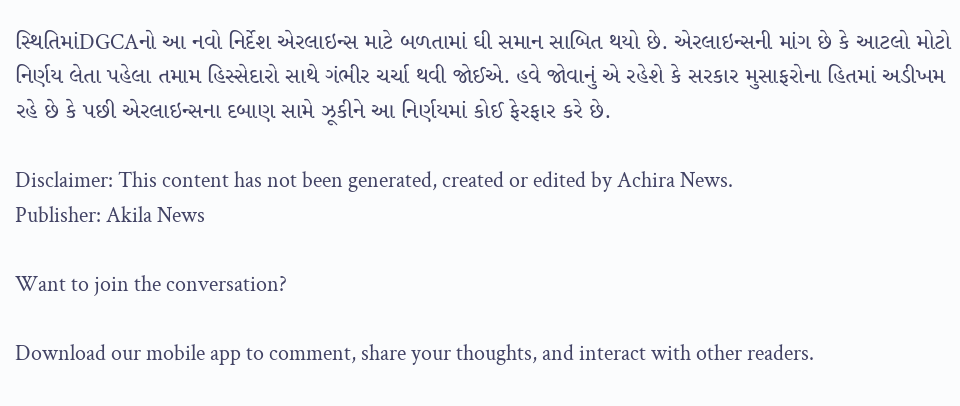સ્‍થિતિમાંDGCAનો આ નવો નિર્દેશ એરલાઇન્‍સ માટે બળતામાં ઘી સમાન સાબિત થયો છે. એરલાઇન્‍સની માંગ છે કે આટલો મોટો નિર્ણય લેતા પહેલા તમામ હિસ્‍સેદારો સાથે ગંભીર ચર્ચા થવી જોઈએ. હવે જોવાનું એ રહેશે કે સરકાર મુસાફરોના હિતમાં અડીખમ રહે છે કે પછી એરલાઇન્‍સના દબાણ સામે ઝૂકીને આ નિર્ણયમાં કોઈ ફેરફાર કરે છે.

Disclaimer: This content has not been generated, created or edited by Achira News.
Publisher: Akila News

Want to join the conversation?

Download our mobile app to comment, share your thoughts, and interact with other readers.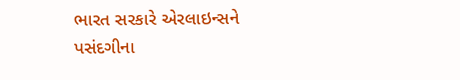ભારત સરકારે એરલાઇન્સને પસંદગીના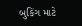બુકિંગ માટે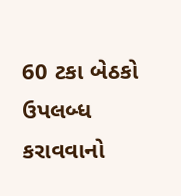60 ટકા બેઠકો ઉપલબ્ધ કરાવવાનો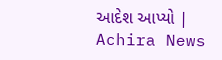આદેશ આપ્યો | Achira News